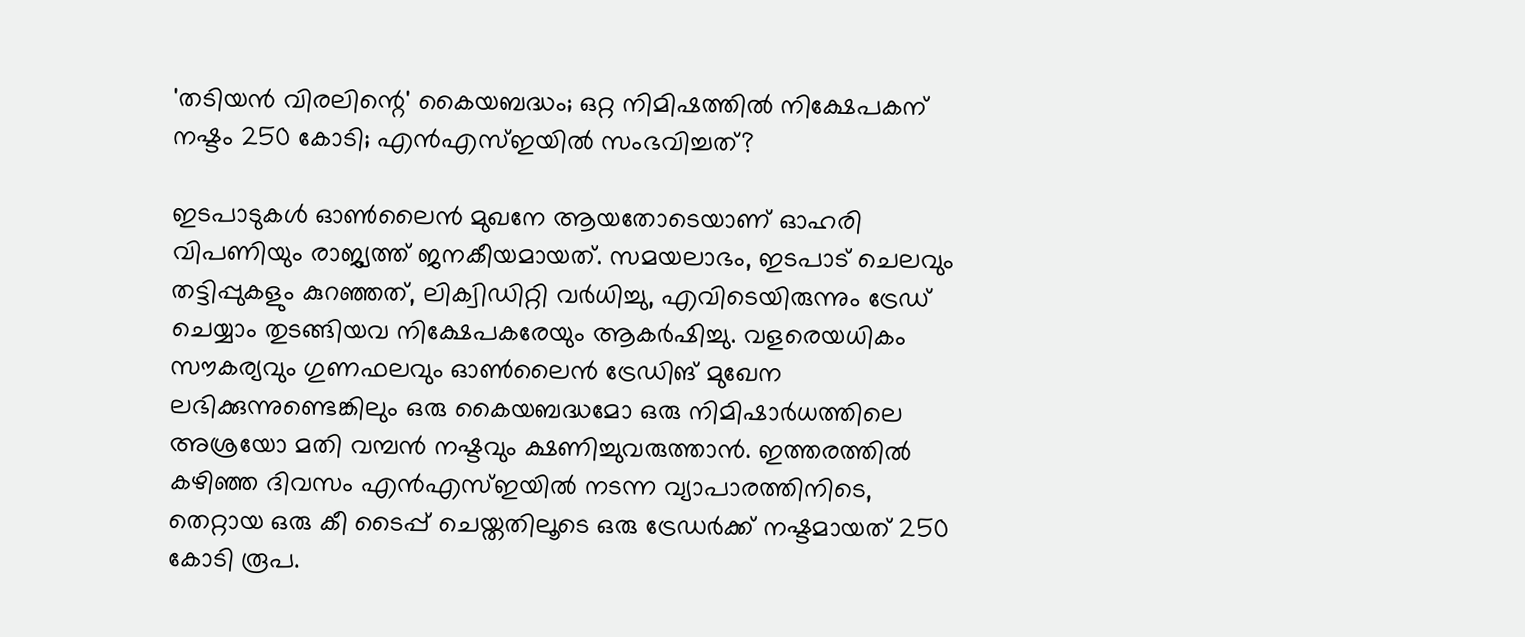'തടിയന്‍ വിരലിന്റെ' കൈയബദ്ധം; ഒറ്റ നിമിഷത്തില്‍ നിക്ഷേപകന് നഷ്ടം 250 കോടി; എന്‍എസ്ഇയില്‍ സംഭവിച്ചത്?

ഇടപാടുകള്‍ ഓണ്‍ലൈന്‍ മുഖനേ ആയതോടെയാണ് ഓഹരി വിപണിയും രാജ്യത്ത് ജനകീയമായത്. സമയലാഭം, ഇടപാട് ചെലവും തട്ടിപ്പുകളും കുറഞ്ഞത്, ലിക്വിഡിറ്റി വര്‍ധിച്ചു, എവിടെയിരുന്നും ട്രേഡ് ചെയ്യാം തുടങ്ങിയവ നിക്ഷേപകരേയും ആകര്‍ഷിച്ചു. വളരെയധികം സൗകര്യവും ഗുണഫലവും ഓണ്‍ലൈന്‍ ട്രേഡിങ് മുഖേന ലഭിക്കുന്നുണ്ടെങ്കിലും ഒരു കൈയബദ്ധമോ ഒരു നിമിഷാര്‍ധത്തിലെ അശ്രയോ മതി വമ്പന്‍ നഷ്ടവും ക്ഷണിച്ചുവരുത്താന്‍. ഇത്തരത്തില്‍ കഴിഞ്ഞ ദിവസം എന്‍എസ്ഇയില്‍ നടന്ന വ്യാപാരത്തിനിടെ, തെറ്റായ ഒരു കീ ടൈപ്പ് ചെയ്തതിലൂടെ ഒരു ട്രേഡര്‍ക്ക് നഷ്ടമായത് 250 കോടി രൂപ.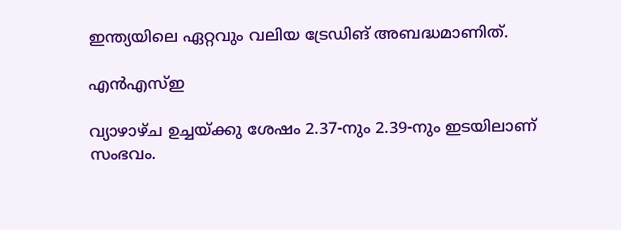ഇന്ത്യയിലെ ഏറ്റവും വലിയ ട്രേഡിങ് അബദ്ധമാണിത്.

എന്‍എസ്ഇ

വ്യാഴാഴ്ച ഉച്ചയ്ക്കു ശേഷം 2.37-നും 2.39-നും ഇടയിലാണ് സംഭവം.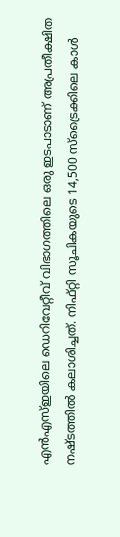എന്‍എസ്ഇയിലെ ഡെറിവേറ്റീവ് വിഭാഗത്തിലെ ഒരു ഇടപാടാണ് അപ്രതീക്ഷിത നഷ്ടത്തില്‍ കലാശിച്ചത്. നിഫ്റ്റി സൂചികയുടെ 14,500 സ്‌ട്രൈക്കിലെ കാള്‍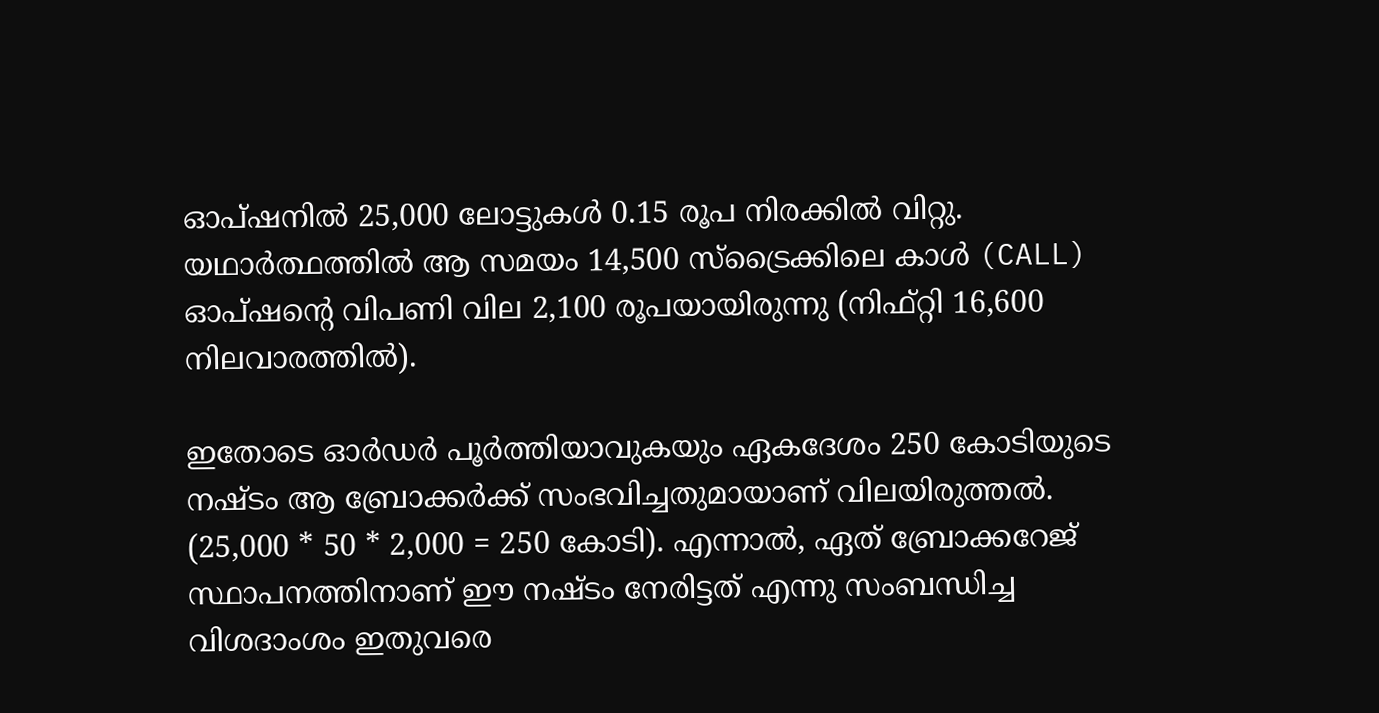ഓപ്ഷനില്‍ 25,000 ലോട്ടുകള്‍ 0.15 രൂപ നിരക്കില്‍ വിറ്റു. യഥാര്‍ത്ഥത്തില്‍ ആ സമയം 14,500 സ്‌ട്രൈക്കിലെ കാള്‍ (CALL) ഓപ്ഷന്റെ വിപണി വില 2,100 രൂപയായിരുന്നു (നിഫ്റ്റി 16,600 നിലവാരത്തില്‍).

ഇതോടെ ഓര്‍ഡര്‍ പൂര്‍ത്തിയാവുകയും ഏകദേശം 250 കോടിയുടെ നഷ്ടം ആ ബ്രോക്കര്‍ക്ക് സംഭവിച്ചതുമായാണ് വിലയിരുത്തല്‍. (25,000 * 50 * 2,000 = 250 കോടി). എന്നാല്‍, ഏത് ബ്രോക്കറേജ് സ്ഥാപനത്തിനാണ് ഈ നഷ്ടം നേരിട്ടത് എന്നു സംബന്ധിച്ച വിശദാംശം ഇതുവരെ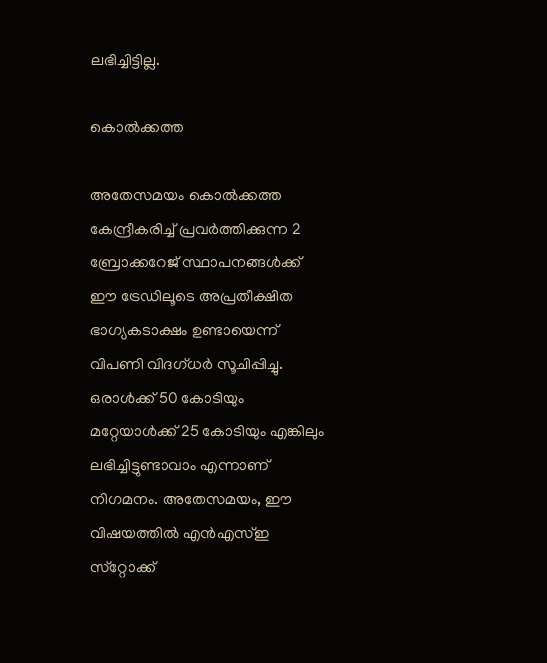ലഭിച്ചിട്ടില്ല.

കൊല്‍ക്കത്ത

അതേസമയം കൊല്‍ക്കത്ത കേന്ദ്രീകരിച്ച് പ്രവര്‍ത്തിക്കുന്ന 2 ബ്രോക്കറേജ് സ്ഥാപനങ്ങള്‍ക്ക് ഈ ട്രേഡിലൂടെ അപ്രതീക്ഷിത ഭാഗ്യകടാക്ഷം ഉണ്ടായെന്ന് വിപണി വിദഗ്ധര്‍ സൂചിപ്പിച്ചു. ഒരാള്‍ക്ക് 50 കോടിയും മറ്റേയാള്‍ക്ക് 25 കോടിയും എങ്കിലും ലഭിച്ചിട്ടുണ്ടാവാം എന്നാണ് നിഗമനം. അതേസമയം, ഈ വിഷയത്തില്‍ എന്‍എസ്ഇ സ്‌റ്റോക്ക്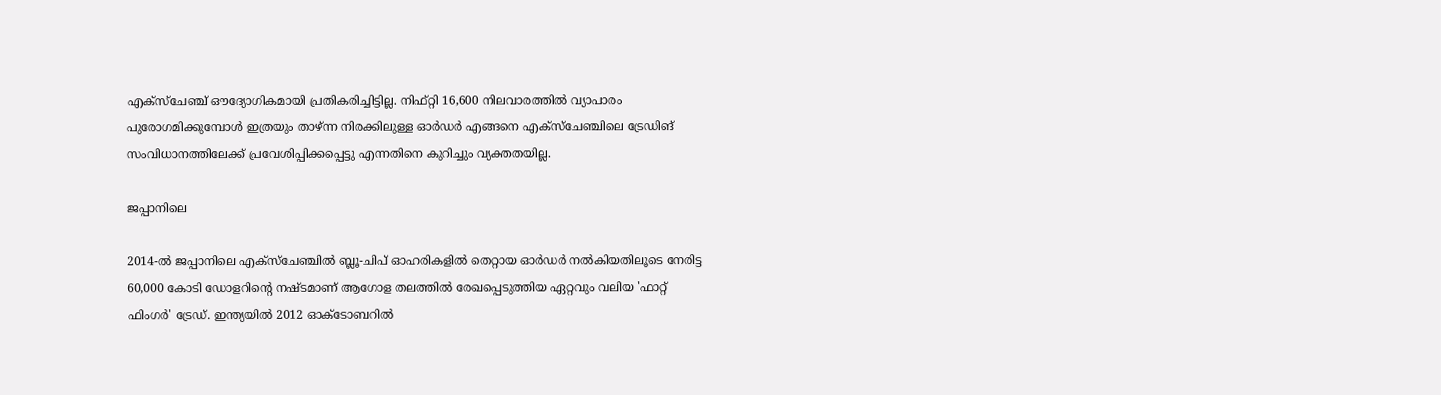എക്‌സ്‌ചേഞ്ച് ഔദ്യോഗികമായി പ്രതികരിച്ചിട്ടില്ല. നിഫ്റ്റി 16,600 നിലവാരത്തില്‍ വ്യാപാരം പുരോഗമിക്കുമ്പോള്‍ ഇത്രയും താഴ്ന്ന നിരക്കിലുള്ള ഓര്‍ഡര്‍ എങ്ങനെ എക്‌സ്‌ചേഞ്ചിലെ ട്രേഡിങ് സംവിധാനത്തിലേക്ക് പ്രവേശിപ്പിക്കപ്പെട്ടു എന്നതിനെ കുറിച്ചും വ്യക്തതയില്ല.

ജപ്പാനിലെ

2014-ല്‍ ജപ്പാനിലെ എക്‌സ്‌ചേഞ്ചില്‍ ബ്ലൂ-ചിപ് ഓഹരികളില്‍ തെറ്റായ ഓര്‍ഡര്‍ നല്‍കിയതിലൂടെ നേരിട്ട 60,000 കോടി ഡോളറിന്റെ നഷ്ടമാണ് ആഗോള തലത്തില്‍ രേഖപ്പെടുത്തിയ ഏറ്റവും വലിയ 'ഫാറ്റ് ഫിംഗര്‍' ട്രേഡ്. ഇന്ത്യയില്‍ 2012 ഓക്ടോബറില്‍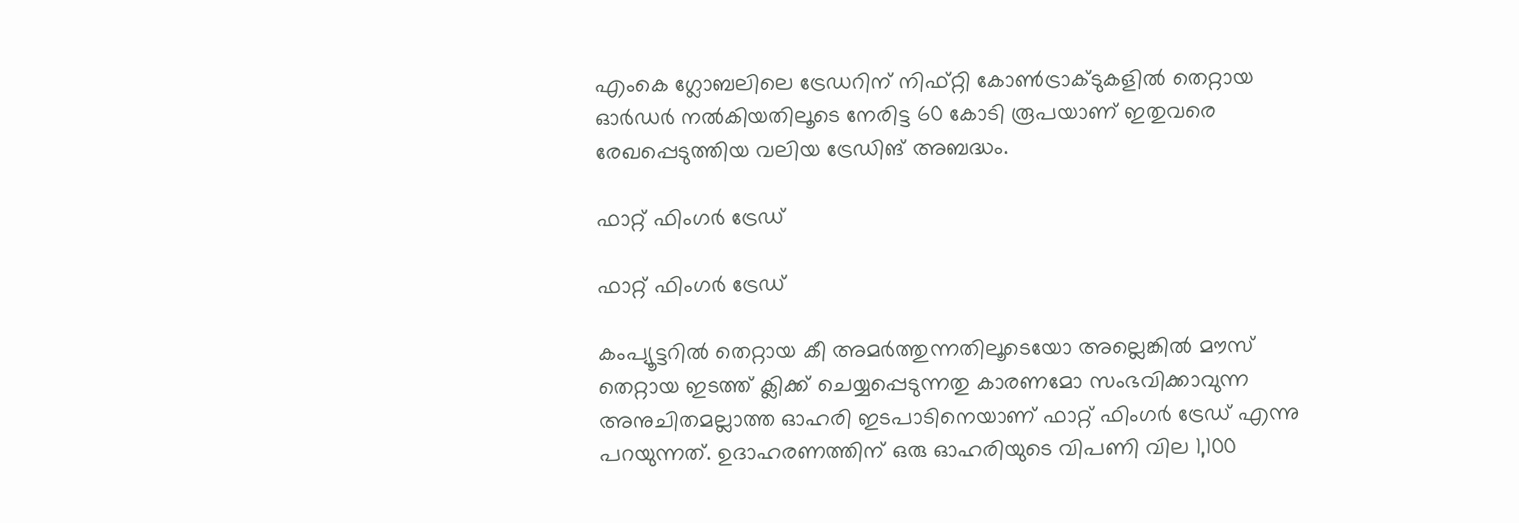എംകെ ഗ്ലോബലിലെ ട്രേഡറിന് നിഫ്റ്റി കോണ്‍ട്രാക്ടുകളില്‍ തെറ്റായ ഓര്‍ഡര്‍ നല്‍കിയതിലൂടെ നേരിട്ട 60 കോടി രൂപയാണ് ഇതുവരെ രേഖപ്പെടുത്തിയ വലിയ ട്രേഡിങ് അബദ്ധം.

ഫാറ്റ് ഫിംഗര്‍ ട്രേഡ്

ഫാറ്റ് ഫിംഗര്‍ ട്രേഡ്

കംപ്യൂട്ടറില്‍ തെറ്റായ കീ അമര്‍ത്തുന്നതിലൂടെയോ അല്ലെങ്കില്‍ മൗസ് തെറ്റായ ഇടത്ത് ക്ലിക്ക് ചെയ്യപ്പെടുന്നതു കാരണമോ സംഭവിക്കാവുന്ന അനുചിതമല്ലാത്ത ഓഹരി ഇടപാടിനെയാണ് ഫാറ്റ് ഫിംഗര്‍ ട്രേഡ് എന്നു പറയുന്നത്. ഉദാഹരണത്തിന് ഒരു ഓഹരിയുടെ വിപണി വില 1,100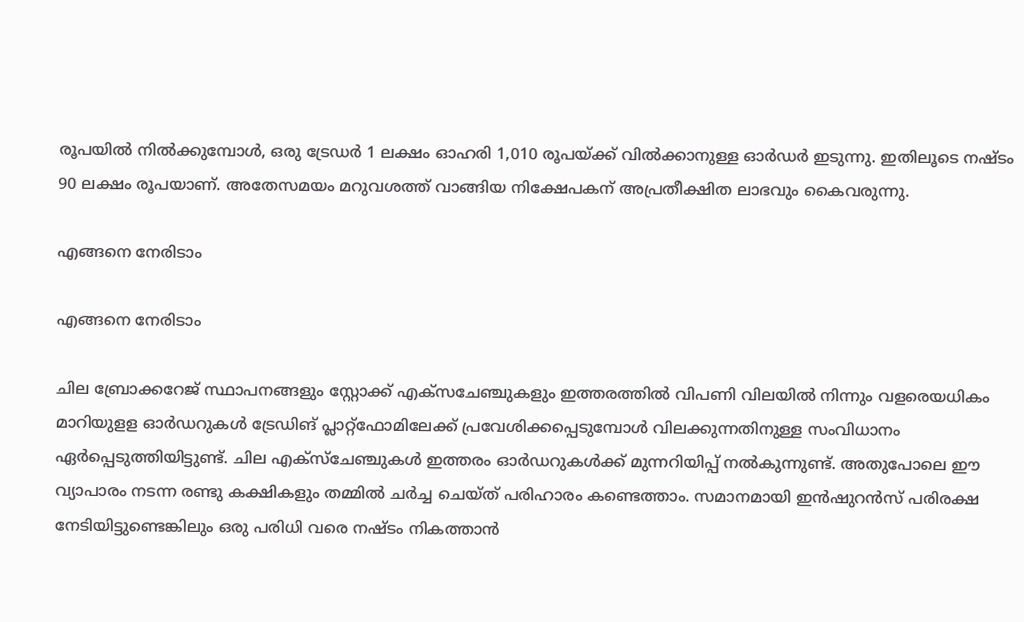രൂപയില്‍ നില്‍ക്കുമ്പോള്‍, ഒരു ട്രേഡര്‍ 1 ലക്ഷം ഓഹരി 1,010 രൂപയ്ക്ക് വില്‍ക്കാനുള്ള ഓര്‍ഡര്‍ ഇടുന്നു. ഇതിലൂടെ നഷ്ടം 90 ലക്ഷം രൂപയാണ്. അതേസമയം മറുവശത്ത് വാങ്ങിയ നിക്ഷേപകന് അപ്രതീക്ഷിത ലാഭവും കൈവരുന്നു.

എങ്ങനെ നേരിടാം

എങ്ങനെ നേരിടാം

ചില ബ്രോക്കറേജ് സ്ഥാപനങ്ങളും സ്റ്റോക്ക് എക്‌സചേഞ്ചുകളും ഇത്തരത്തില്‍ വിപണി വിലയില്‍ നിന്നും വളരെയധികം മാറിയുളള ഓര്‍ഡറുകള്‍ ട്രേഡിങ് പ്ലാറ്റ്‌ഫോമിലേക്ക് പ്രവേശിക്കപ്പെടുമ്പോള്‍ വിലക്കുന്നതിനുള്ള സംവിധാനം ഏര്‍പ്പെടുത്തിയിട്ടുണ്ട്. ചില എക്‌സ്‌ചേഞ്ചുകള്‍ ഇത്തരം ഓര്‍ഡറുകള്‍ക്ക് മുന്നറിയിപ്പ് നല്‍കുന്നുണ്ട്. അതുപോലെ ഈ വ്യാപാരം നടന്ന രണ്ടു കക്ഷികളും തമ്മില്‍ ചര്‍ച്ച ചെയ്ത് പരിഹാരം കണ്ടെത്താം. സമാനമായി ഇന്‍ഷുറന്‍സ് പരിരക്ഷ നേടിയിട്ടുണ്ടെങ്കിലും ഒരു പരിധി വരെ നഷ്ടം നികത്താന്‍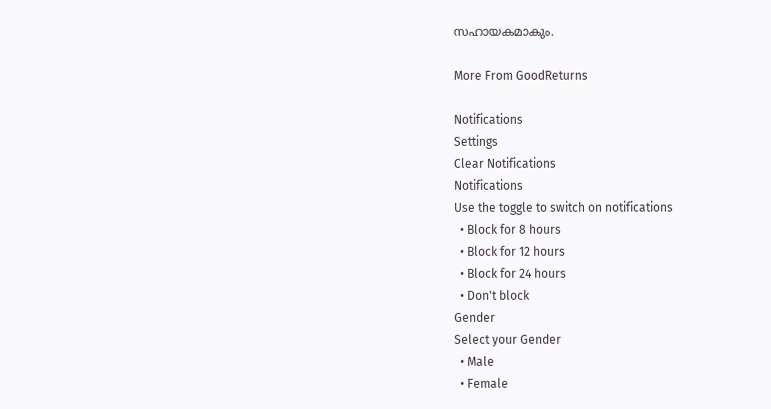സഹായകമാകും.

More From GoodReturns

Notifications
Settings
Clear Notifications
Notifications
Use the toggle to switch on notifications
  • Block for 8 hours
  • Block for 12 hours
  • Block for 24 hours
  • Don't block
Gender
Select your Gender
  • Male
  • Female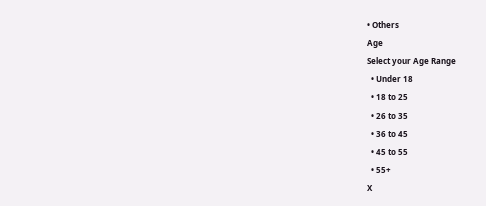• Others
Age
Select your Age Range
  • Under 18
  • 18 to 25
  • 26 to 35
  • 36 to 45
  • 45 to 55
  • 55+
X